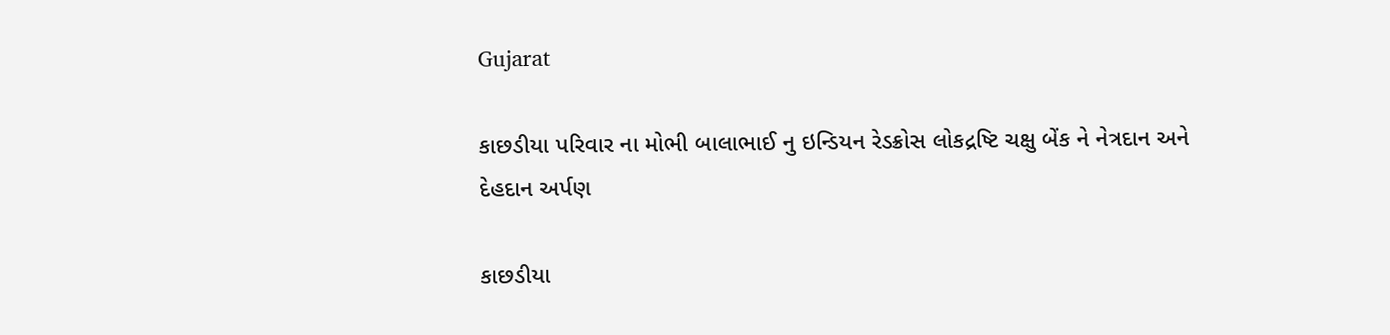Gujarat

કાછડીયા પરિવાર ના મોભી બાલાભાઈ નુ ઇન્ડિયન રેડક્રોસ લોકદ્રષ્ટિ ચક્ષુ બેંક ને નેત્રદાન અને દેહદાન અર્પણ

કાછડીયા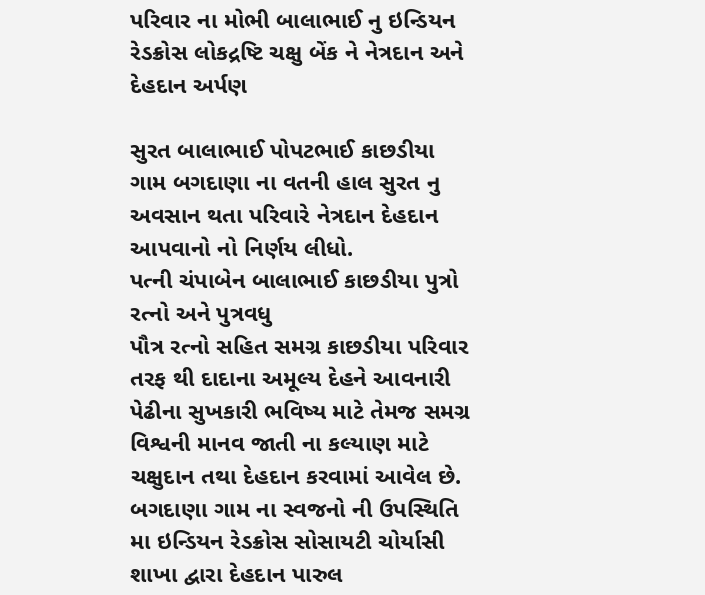પરિવાર ના મોભી બાલાભાઈ નુ ઇન્ડિયન રેડક્રોસ લોકદ્રષ્ટિ ચક્ષુ બેંક ને નેત્રદાન અને દેહદાન અર્પણ

સુરત બાલાભાઈ પોપટભાઈ કાછડીયા ગામ બગદાણા ના વતની હાલ સુરત નુ અવસાન થતા પરિવારે નેત્રદાન દેહદાન આપવાનો નો નિર્ણય લીધો.
પત્ની ચંપાબેન બાલાભાઈ કાછડીયા પુત્રો રત્નો અને પુત્રવધુ
પૌત્ર રત્નો સહિત સમગ્ર કાછડીયા પરિવાર તરફ થી દાદાના અમૂલ્ય દેહને આવનારી પેઢીના સુખકારી ભવિષ્ય માટે તેમજ સમગ્ર વિશ્વની માનવ જાતી ના કલ્યાણ માટે ચક્ષુદાન તથા દેહદાન કરવામાં આવેલ છે. બગદાણા ગામ ના સ્વજનો ની ઉપસ્થિતિ મા ઇન્ડિયન રેડક્રોસ સોસાયટી ચોર્યાસી શાખા દ્વારા દેહદાન પારુલ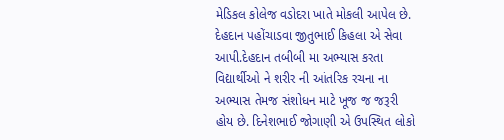મેડિકલ કોલેજ વડોદરા ખાતે મોકલી આપેલ છે. દેહદાન પહોંચાડવા જીતુભાઈ કિહલા એ સેવા આપી.દેહદાન તબીબી મા અભ્યાસ કરતા વિદ્યાર્થીઓ ને શરીર ની આંતરિક રચના ના અભ્યાસ તેમજ સંશોધન માટે ખૂજ જ જરૂરી હોય છે. દિનેશભાઈ જોગાણી એ ઉપસ્થિત લોકો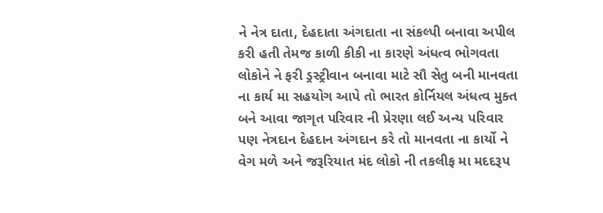ને નેત્ર દાતા, દેહદાતા અંગદાતા ના સંકલ્પી બનાવા અપીલ કરી હતી તેમજ કાળી કીકી ના કારણે અંધત્વ ભોગવતા લોકોને ને ફરી ડ્રસ્ટ્રીવાન બનાવા માટે સૌ સેતુ બની માનવતા ના કાર્ય મા સહયોગ આપે તો ભારત કોર્નિયલ અંધત્વ મુક્ત બને આવા જાગૃત પરિવાર ની પ્રેરણા લઈ અન્ય પરિવાર પણ નેત્રદાન દેહદાન અંગદાન કરે તો માનવતા ના કાર્યો ને વેગ મળે અને જરૂરિયાત મંદ લોકો ની તકલીફ મા મદદરૂપ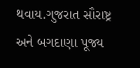થવાય.ગુજરાત સૌરાષ્ટ્ર અને બગદાણા પૂજ્ય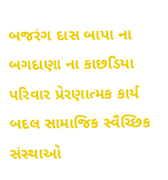બજરંગ દાસ બાપા ના બગદાણા ના કાછડિયા પરિવાર પ્રેરણાત્મક કાર્ય બદલ સામાજિક સ્વૈચ્છિક સંસ્થાઓ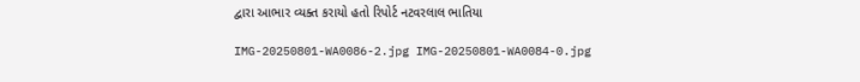દ્વારા આભાર વ્યક્ત કરાયો હતો રિપોર્ટ નટવરલાલ ભાતિયા

IMG-20250801-WA0086-2.jpg IMG-20250801-WA0084-0.jpg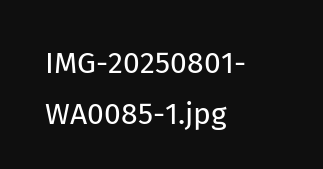IMG-20250801-WA0085-1.jpg